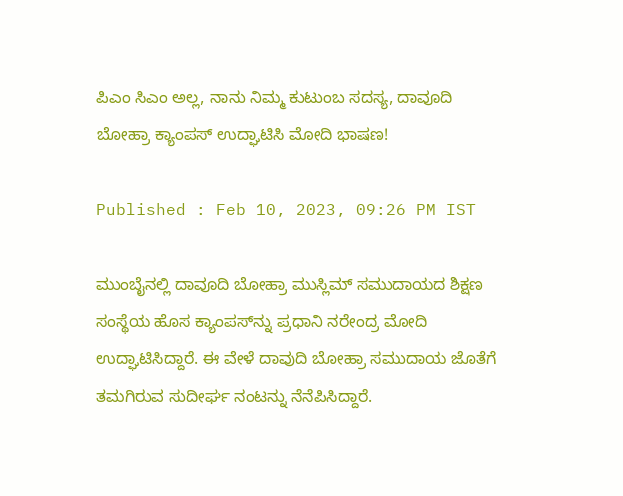ಪಿಎಂ ಸಿಎಂ ಅಲ್ಲ, ನಾನು ನಿಮ್ಮ ಕುಟುಂಬ ಸದಸ್ಯ, ದಾವೂದಿ ಬೋಹ್ರಾ ಕ್ಯಾಂಪಸ್ ಉದ್ಘಾಟಿಸಿ ಮೋದಿ ಭಾಷಣ!

Published : Feb 10, 2023, 09:26 PM IST

ಮುಂಬೈನಲ್ಲಿ ದಾವೂದಿ ಬೋಹ್ರಾ ಮುಸ್ಲಿಮ್ ಸಮುದಾಯದ ಶಿಕ್ಷಣ ಸಂಸ್ಥೆಯ ಹೊಸ ಕ್ಯಾಂಪಸ್‌ನ್ನು ಪ್ರಧಾನಿ ನರೇಂದ್ರ ಮೋದಿ ಉದ್ಘಾಟಿಸಿದ್ದಾರೆ. ಈ ವೇಳೆ ದಾವುದಿ ಬೋಹ್ರಾ ಸಮುದಾಯ ಜೊತೆಗೆ ತಮಗಿರುವ ಸುದೀರ್ಘ ನಂಟನ್ನು ನೆನೆಪಿಸಿದ್ದಾರೆ.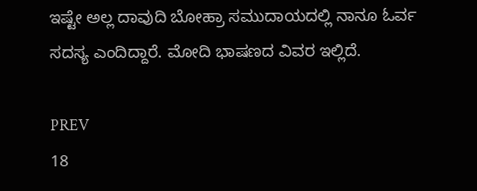ಇಷ್ಟೇ ಅಲ್ಲ ದಾವುದಿ ಬೋಹ್ರಾ ಸಮುದಾಯದಲ್ಲಿ ನಾನೂ ಓರ್ವ ಸದಸ್ಯ ಎಂದಿದ್ದಾರೆ. ಮೋದಿ ಭಾಷಣದ ವಿವರ ಇಲ್ಲಿದೆ.

PREV
18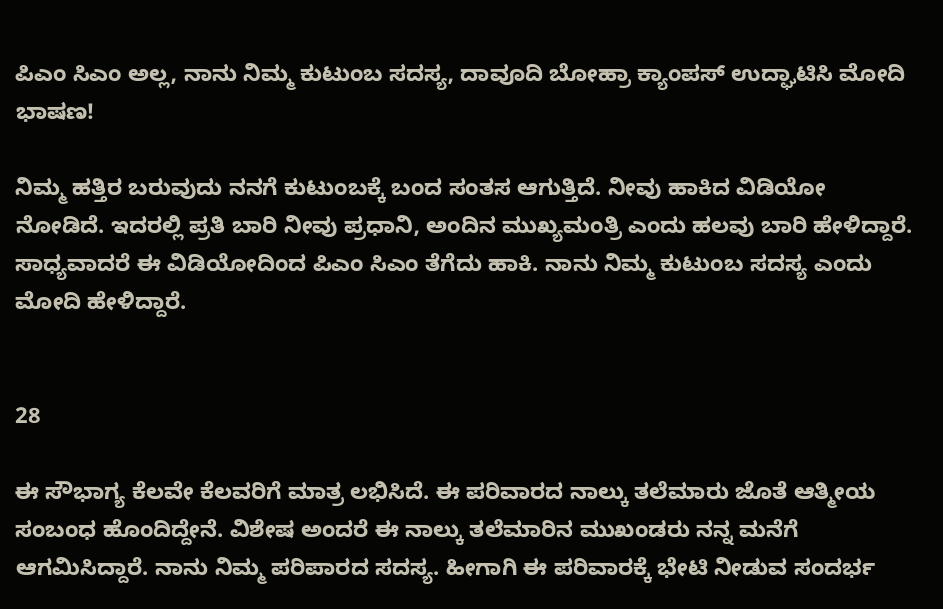ಪಿಎಂ ಸಿಎಂ ಅಲ್ಲ, ನಾನು ನಿಮ್ಮ ಕುಟುಂಬ ಸದಸ್ಯ, ದಾವೂದಿ ಬೋಹ್ರಾ ಕ್ಯಾಂಪಸ್ ಉದ್ಘಾಟಿಸಿ ಮೋದಿ ಭಾಷಣ!

ನಿಮ್ಮ ಹತ್ತಿರ ಬರುವುದು ನನಗೆ ಕುಟುಂಬಕ್ಕೆ ಬಂದ ಸಂತಸ ಆಗುತ್ತಿದೆ. ನೀವು ಹಾಕಿದ ವಿಡಿಯೋ ನೋಡಿದೆ. ಇದರಲ್ಲಿ ಪ್ರತಿ ಬಾರಿ ನೀವು ಪ್ರಧಾನಿ, ಅಂದಿನ ಮುಖ್ಯಮಂತ್ರಿ ಎಂದು ಹಲವು ಬಾರಿ ಹೇಳಿದ್ದಾರೆ. ಸಾಧ್ಯವಾದರೆ ಈ ವಿಡಿಯೋದಿಂದ ಪಿಎಂ ಸಿಎಂ ತೆಗೆದು ಹಾಕಿ. ನಾನು ನಿಮ್ಮ ಕುಟುಂಬ ಸದಸ್ಯ ಎಂದು ಮೋದಿ ಹೇಳಿದ್ದಾರೆ.


28

ಈ ಸೌಭಾಗ್ಯ ಕೆಲವೇ ಕೆಲವರಿಗೆ ಮಾತ್ರ ಲಭಿಸಿದೆ. ಈ ಪರಿವಾರದ ನಾಲ್ಕು ತಲೆಮಾರು ಜೊತೆ ಆತ್ಮೀಯ ಸಂಬಂಧ ಹೊಂದಿದ್ದೇನೆ. ವಿಶೇಷ ಅಂದರೆ ಈ ನಾಲ್ಕು ತಲೆಮಾರಿನ ಮುಖಂಡರು ನನ್ನ ಮನೆಗೆ ಆಗಮಿಸಿದ್ದಾರೆ. ನಾನು ನಿಮ್ಮ ಪರಿಪಾರದ ಸದಸ್ಯ. ಹೀಗಾಗಿ ಈ ಪರಿವಾರಕ್ಕೆ ಭೇಟಿ ನೀಡುವ ಸಂದರ್ಭ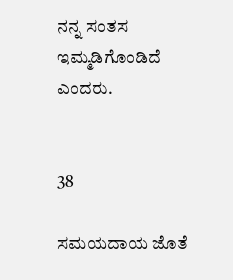ನನ್ನ ಸಂತಸ ಇಮ್ಮಡಿಗೊಂಡಿದೆ ಎಂದರು.


38

ಸಮಯದಾಯ ಜೊತೆ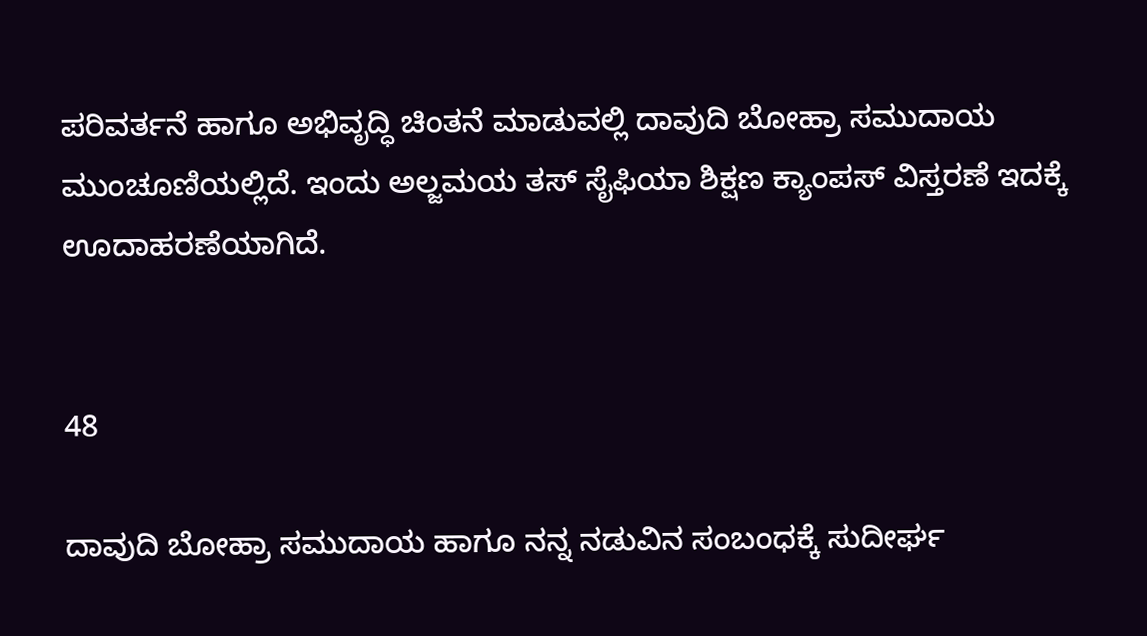ಪರಿವರ್ತನೆ ಹಾಗೂ ಅಭಿವೃದ್ಧಿ ಚಿಂತನೆ ಮಾಡುವಲ್ಲಿ ದಾವುದಿ ಬೋಹ್ರಾ ಸಮುದಾಯ ಮುಂಚೂಣಿಯಲ್ಲಿದೆ. ಇಂದು ಅಲ್ಜಮಯ ತಸ್ ಸೈಫಿಯಾ ಶಿಕ್ಷಣ ಕ್ಯಾಂಪಸ್ ವಿಸ್ತರಣೆ ಇದಕ್ಕೆ ಊದಾಹರಣೆಯಾಗಿದೆ.


48

ದಾವುದಿ ಬೋಹ್ರಾ ಸಮುದಾಯ ಹಾಗೂ ನನ್ನ ನಡುವಿನ ಸಂಬಂಧಕ್ಕೆ ಸುದೀರ್ಘ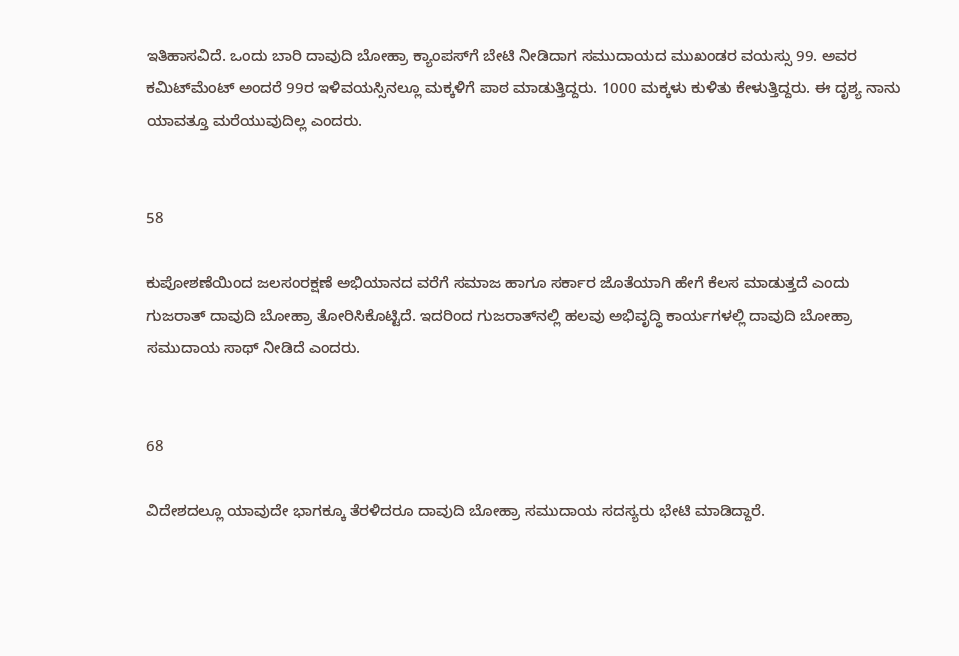ಇತಿಹಾಸವಿದೆ. ಒಂದು ಬಾರಿ ದಾವುದಿ ಬೋಹ್ರಾ ಕ್ಯಾಂಪಸ್‌ಗೆ ಬೇಟಿ ನೀಡಿದಾಗ ಸಮುದಾಯದ ಮುಖಂಡರ ವಯಸ್ಸು 99. ಅವರ ಕಮಿಟ್‌ಮೆಂಟ್ ಅಂದರೆ 99ರ ಇಳಿವಯಸ್ಸಿನಲ್ಲೂ ಮಕ್ಕಳಿಗೆ ಪಾಠ ಮಾಡುತ್ತಿದ್ದರು. 1000 ಮಕ್ಕಳು ಕುಳಿತು ಕೇಳುತ್ತಿದ್ದರು. ಈ ದೃಶ್ಯ ನಾನು ಯಾವತ್ತೂ ಮರೆಯುವುದಿಲ್ಲ ಎಂದರು.


58

ಕುಪೋಶಣೆಯಿಂದ ಜಲಸಂರಕ್ಷಣೆ ಅಭಿಯಾನದ ವರೆಗೆ ಸಮಾಜ ಹಾಗೂ ಸರ್ಕಾರ ಜೊತೆಯಾಗಿ ಹೇಗೆ ಕೆಲಸ ಮಾಡುತ್ತದೆ ಎಂದು ಗುಜರಾತ್ ದಾವುದಿ ಬೋಹ್ರಾ ತೋರಿಸಿಕೊಟ್ಟಿದೆ. ಇದರಿಂದ ಗುಜರಾತ್‌ನಲ್ಲಿ ಹಲವು ಅಭಿವೃದ್ಧಿ ಕಾರ್ಯಗಳಲ್ಲಿ ದಾವುದಿ ಬೋಹ್ರಾ ಸಮುದಾಯ ಸಾಥ್ ನೀಡಿದೆ ಎಂದರು.


68

ವಿದೇಶದಲ್ಲೂ ಯಾವುದೇ ಭಾಗಕ್ಕೂ ತೆರಳಿದರೂ ದಾವುದಿ ಬೋಹ್ರಾ ಸಮುದಾಯ ಸದಸ್ಯರು ಭೇಟಿ ಮಾಡಿದ್ದಾರೆ.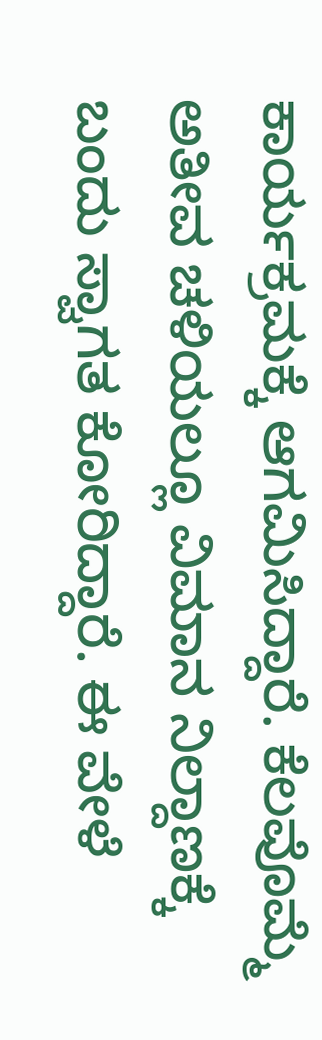ಕಾರ್ಯಕ್ರಮಕ್ಕೆ ಆಗಮಿಸಿದ್ದಾರೆ. ಕೆಲವೊಮ್ಮೆ ಅತೀವ ಚಳಿಯಲ್ಲೂ ವಿಮಾನ ನಿಲ್ದಾಣಕ್ಕೆ ಬಂದು ಸ್ವಾಗತ ಕೋರಿದ್ದಾರೆ. ಈ ವೇಳೆ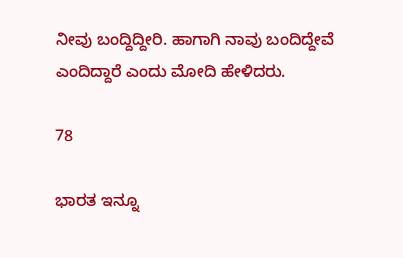ನೀವು ಬಂದ್ದಿದ್ದೀರಿ. ಹಾಗಾಗಿ ನಾವು ಬಂದಿದ್ದೇವೆ ಎಂದಿದ್ದಾರೆ ಎಂದು ಮೋದಿ ಹೇಳಿದರು.

78

ಭಾರತ ಇನ್ನೂ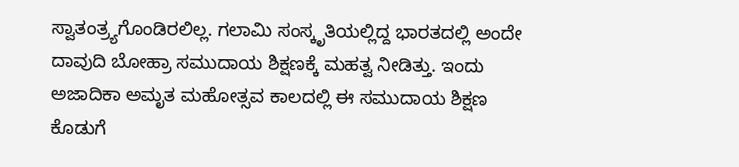ಸ್ವಾತಂತ್ರ್ಯಗೊಂಡಿರಲಿಲ್ಲ. ಗಲಾಮಿ ಸಂಸ್ಕೃತಿಯಲ್ಲಿದ್ದ ಭಾರತದಲ್ಲಿ ಅಂದೇ ದಾವುದಿ ಬೋಹ್ರಾ ಸಮುದಾಯ ಶಿಕ್ಷಣಕ್ಕೆ ಮಹತ್ವ ನೀಡಿತ್ತು. ಇಂದು ಅಜಾದಿಕಾ ಅಮೃತ ಮಹೋತ್ಸವ ಕಾಲದಲ್ಲಿ ಈ ಸಮುದಾಯ ಶಿಕ್ಷಣ ಕೊಡುಗೆ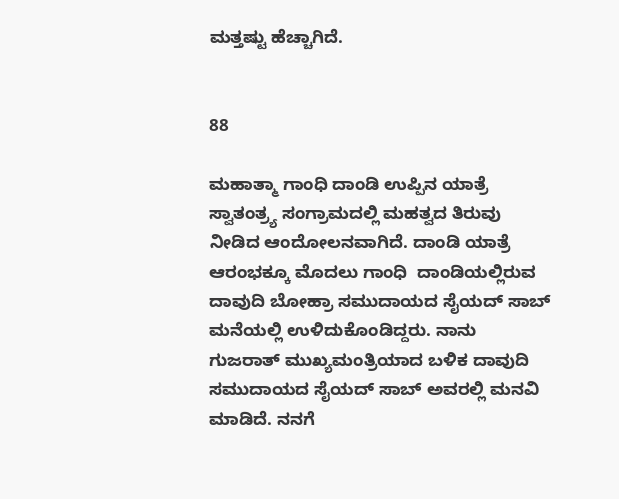ಮತ್ತಷ್ಟು ಹೆಚ್ಚಾಗಿದೆ.


88

ಮಹಾತ್ಮಾ ಗಾಂಧಿ ದಾಂಡಿ ಉಪ್ಪಿನ ಯಾತ್ರೆ ಸ್ವಾತಂತ್ರ್ಯ ಸಂಗ್ರಾಮದಲ್ಲಿ ಮಹತ್ವದ ತಿರುವು ನೀಡಿದ ಆಂದೋಲನವಾಗಿದೆ. ದಾಂಡಿ ಯಾತ್ರೆ ಆರಂಭಕ್ಕೂ ಮೊದಲು ಗಾಂಧಿ  ದಾಂಡಿಯಲ್ಲಿರುವ ದಾವುದಿ ಬೋಹ್ರಾ ಸಮುದಾಯದ ಸೈಯದ್ ಸಾಬ್ ಮನೆಯಲ್ಲಿ ಉಳಿದುಕೊಂಡಿದ್ದರು. ನಾನು ಗುಜರಾತ್ ಮುಖ್ಯಮಂತ್ರಿಯಾದ ಬಳಿಕ ದಾವುದಿ ಸಮುದಾಯದ ಸೈಯದ್ ಸಾಬ್ ಅವರಲ್ಲಿ ಮನವಿ ಮಾಡಿದೆ. ನನಗೆ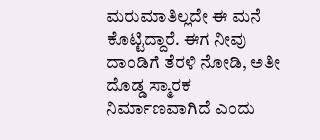ಮರುಮಾತಿಲ್ಲದೇ ಈ ಮನೆ ಕೊಟ್ಟಿದ್ದಾರೆ. ಈಗ ನೀವು ದಾಂಡಿಗೆ ತೆರಳಿ ನೋಡಿ, ಅತೀ ದೊಡ್ಡ ಸ್ಮಾರಕ ನಿರ್ಮಾಣವಾಗಿದೆ ಎಂದು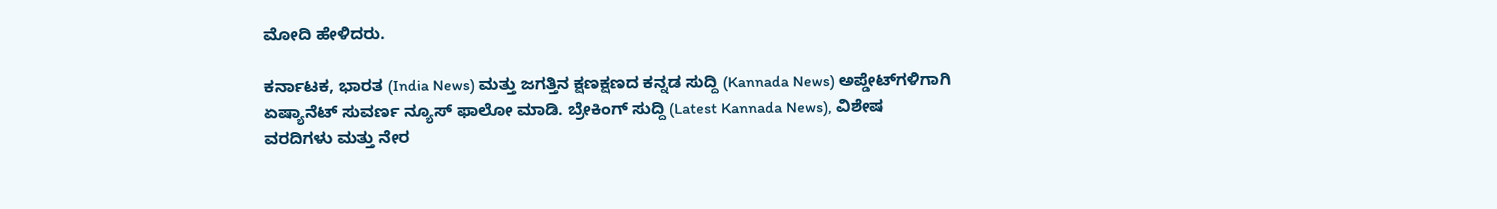ಮೋದಿ ಹೇಳಿದರು.

ಕರ್ನಾಟಕ, ಭಾರತ (India News) ಮತ್ತು ಜಗತ್ತಿನ ಕ್ಷಣಕ್ಷಣದ ಕನ್ನಡ ಸುದ್ದಿ (Kannada News) ಅಪ್ಡೇಟ್‌ಗಳಿಗಾಗಿ ಏಷ್ಯಾನೆಟ್ ಸುವರ್ಣ ನ್ಯೂಸ್‌ ಫಾಲೋ ಮಾಡಿ. ಬ್ರೇಕಿಂಗ್ ಸುದ್ದಿ (Latest Kannada News), ವಿಶೇಷ ವರದಿಗಳು ಮತ್ತು ನೇರ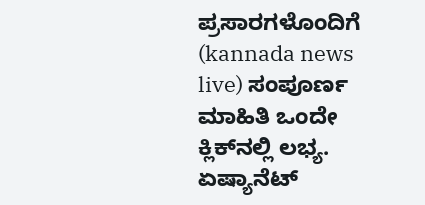ಪ್ರಸಾರಗಳೊಂದಿಗೆ (kannada news live) ಸಂಪೂರ್ಣ ಮಾಹಿತಿ ಒಂದೇ ಕ್ಲಿಕ್‌ನಲ್ಲಿ ಲಭ್ಯ. ಏಷ್ಯಾನೆಟ್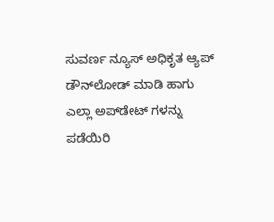ಸುವರ್ಣ ನ್ಯೂಸ್ ಅಧಿಕೃತ ಆ್ಯಪ್ ಡೌನ್‌ಲೋಡ್ ಮಾಡಿ ಹಾಗು ಎಲ್ಲಾ ಅಪ್‌ಡೇಟ್ ಗಳನ್ನು ಪಡೆಯಿರಿ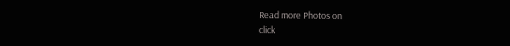Read more Photos on
click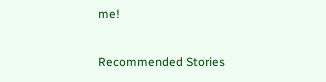me!

Recommended Stories